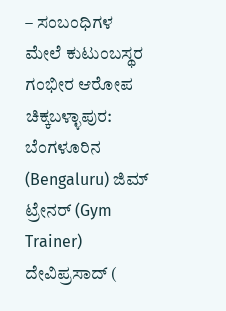– ಸಂಬಂಧಿಗಳ ಮೇಲೆ ಕುಟುಂಬಸ್ಥರ ಗಂಭೀರ ಆರೋಪ
ಚಿಕ್ಕಬಳ್ಳಾಪುರ: ಬೆಂಗಳೂರಿನ (Bengaluru) ಜಿಮ್ ಟ್ರೇನರ್ (Gym Trainer) ದೇವಿಪ್ರಸಾದ್ (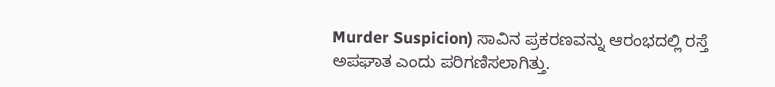Murder Suspicion) ಸಾವಿನ ಪ್ರಕರಣವನ್ನು ಆರಂಭದಲ್ಲಿ ರಸ್ತೆ ಅಪಘಾತ ಎಂದು ಪರಿಗಣಿಸಲಾಗಿತ್ತು.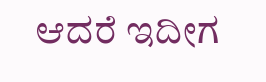ಆದರೆ ಇದೀಗ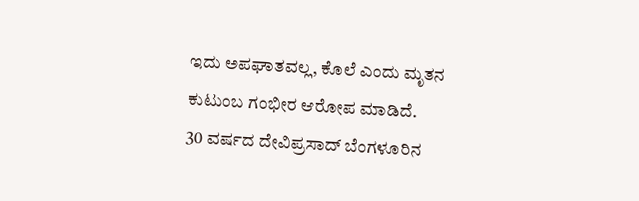ಇದು ಅಪಘಾತವಲ್ಲ, ಕೊಲೆ ಎಂದು ಮೃತನ ಕುಟುಂಬ ಗಂಭೀರ ಆರೋಪ ಮಾಡಿದೆ.
30 ವರ್ಷದ ದೇವಿಪ್ರಸಾದ್ ಬೆಂಗಳೂರಿನ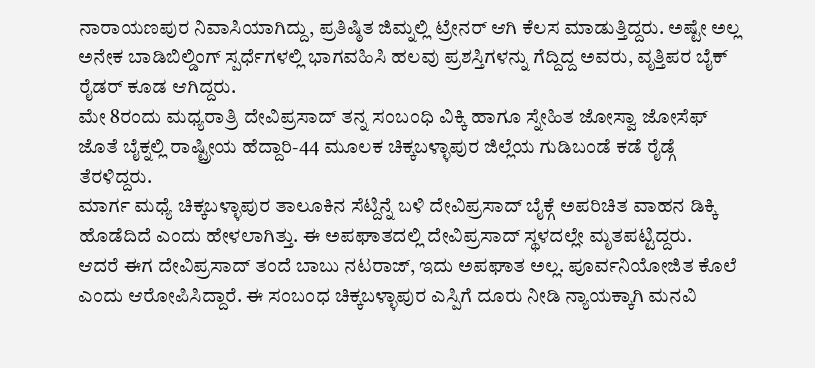ನಾರಾಯಣಪುರ ನಿವಾಸಿಯಾಗಿದ್ದು, ಪ್ರತಿಷ್ಠಿತ ಜಿಮ್ನಲ್ಲಿ ಟ್ರೇನರ್ ಆಗಿ ಕೆಲಸ ಮಾಡುತ್ತಿದ್ದರು. ಅಷ್ಟೇ ಅಲ್ಲ ಅನೇಕ ಬಾಡಿಬಿಲ್ಡಿಂಗ್ ಸ್ಪರ್ಧೆಗಳಲ್ಲಿ ಭಾಗವಹಿಸಿ ಹಲವು ಪ್ರಶಸ್ತಿಗಳನ್ನು ಗೆದ್ದಿದ್ದ ಅವರು, ವೃತ್ತಿಪರ ಬೈಕ್ ರೈಡರ್ ಕೂಡ ಆಗಿದ್ದರು.
ಮೇ 8ರಂದು ಮಧ್ಯರಾತ್ರಿ ದೇವಿಪ್ರಸಾದ್ ತನ್ನ ಸಂಬಂಧಿ ವಿಕ್ಕಿ ಹಾಗೂ ಸ್ನೇಹಿತ ಜೋಸ್ವಾ ಜೋಸೆಫ್ ಜೊತೆ ಬೈಕ್ನಲ್ಲಿ ರಾಷ್ಟ್ರೀಯ ಹೆದ್ದಾರಿ-44 ಮೂಲಕ ಚಿಕ್ಕಬಳ್ಳಾಪುರ ಜಿಲ್ಲೆಯ ಗುಡಿಬಂಡೆ ಕಡೆ ರೈಡ್ಗೆ ತೆರಳಿದ್ದರು.
ಮಾರ್ಗ ಮಧ್ಯೆ ಚಿಕ್ಕಬಳ್ಳಾಪುರ ತಾಲೂಕಿನ ಸೆಟ್ದಿನ್ನೆ ಬಳಿ ದೇವಿಪ್ರಸಾದ್ ಬೈಕ್ಗೆ ಅಪರಿಚಿತ ವಾಹನ ಡಿಕ್ಕಿ ಹೊಡೆದಿದೆ ಎಂದು ಹೇಳಲಾಗಿತ್ತು. ಈ ಅಪಘಾತದಲ್ಲಿ ದೇವಿಪ್ರಸಾದ್ ಸ್ಥಳದಲ್ಲೇ ಮೃತಪಟ್ಟಿದ್ದರು.
ಆದರೆ ಈಗ ದೇವಿಪ್ರಸಾದ್ ತಂದೆ ಬಾಬು ನಟರಾಜ್, ಇದು ಅಪಘಾತ ಅಲ್ಲ. ಪೂರ್ವನಿಯೋಜಿತ ಕೊಲೆ ಎಂದು ಆರೋಪಿಸಿದ್ದಾರೆ. ಈ ಸಂಬಂಧ ಚಿಕ್ಕಬಳ್ಳಾಪುರ ಎಸ್ಪಿಗೆ ದೂರು ನೀಡಿ ನ್ಯಾಯಕ್ಕಾಗಿ ಮನವಿ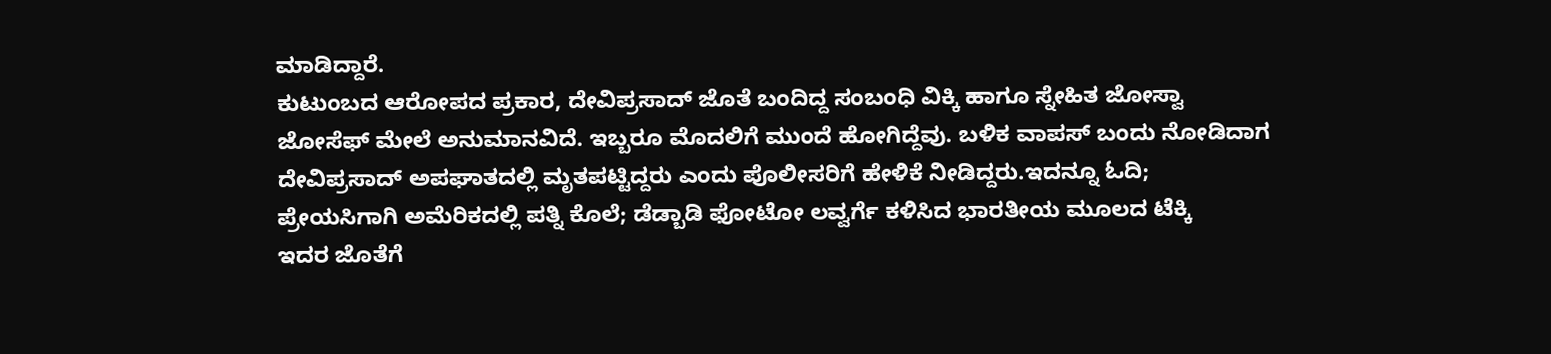ಮಾಡಿದ್ದಾರೆ.
ಕುಟುಂಬದ ಆರೋಪದ ಪ್ರಕಾರ, ದೇವಿಪ್ರಸಾದ್ ಜೊತೆ ಬಂದಿದ್ದ ಸಂಬಂಧಿ ವಿಕ್ಕಿ ಹಾಗೂ ಸ್ನೇಹಿತ ಜೋಸ್ವಾ ಜೋಸೆಫ್ ಮೇಲೆ ಅನುಮಾನವಿದೆ. ಇಬ್ಬರೂ ಮೊದಲಿಗೆ ಮುಂದೆ ಹೋಗಿದ್ದೆವು. ಬಳಿಕ ವಾಪಸ್ ಬಂದು ನೋಡಿದಾಗ ದೇವಿಪ್ರಸಾದ್ ಅಪಘಾತದಲ್ಲಿ ಮೃತಪಟ್ಟಿದ್ದರು ಎಂದು ಪೊಲೀಸರಿಗೆ ಹೇಳಿಕೆ ನೀಡಿದ್ದರು.ಇದನ್ನೂ ಓದಿ; ಪ್ರೇಯಸಿಗಾಗಿ ಅಮೆರಿಕದಲ್ಲಿ ಪತ್ನಿ ಕೊಲೆ; ಡೆಡ್ಬಾಡಿ ಫೋಟೋ ಲವ್ವರ್ಗೆ ಕಳಿಸಿದ ಭಾರತೀಯ ಮೂಲದ ಟೆಕ್ಕಿ
ಇದರ ಜೊತೆಗೆ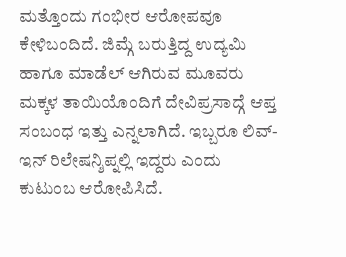ಮತ್ತೊಂದು ಗಂಭೀರ ಆರೋಪವೂ ಕೇಳಿಬಂದಿದೆ. ಜಿಮ್ಗೆ ಬರುತ್ತಿದ್ದ ಉದ್ಯಮಿ ಹಾಗೂ ಮಾಡೆಲ್ ಆಗಿರುವ ಮೂವರು ಮಕ್ಕಳ ತಾಯಿಯೊಂದಿಗೆ ದೇವಿಪ್ರಸಾದ್ಗೆ ಆಪ್ತ ಸಂಬಂಧ ಇತ್ತು ಎನ್ನಲಾಗಿದೆ. ಇಬ್ಬರೂ ಲಿವ್-ಇನ್ ರಿಲೇಷನ್ಶಿಪ್ನಲ್ಲಿ ಇದ್ದರು ಎಂದು ಕುಟುಂಬ ಆರೋಪಿಸಿದೆ.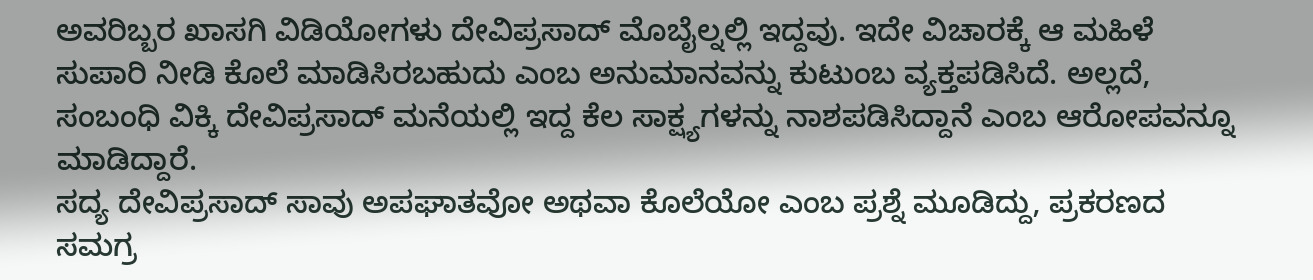ಅವರಿಬ್ಬರ ಖಾಸಗಿ ವಿಡಿಯೋಗಳು ದೇವಿಪ್ರಸಾದ್ ಮೊಬೈಲ್ನಲ್ಲಿ ಇದ್ದವು. ಇದೇ ವಿಚಾರಕ್ಕೆ ಆ ಮಹಿಳೆ ಸುಪಾರಿ ನೀಡಿ ಕೊಲೆ ಮಾಡಿಸಿರಬಹುದು ಎಂಬ ಅನುಮಾನವನ್ನು ಕುಟುಂಬ ವ್ಯಕ್ತಪಡಿಸಿದೆ. ಅಲ್ಲದೆ, ಸಂಬಂಧಿ ವಿಕ್ಕಿ ದೇವಿಪ್ರಸಾದ್ ಮನೆಯಲ್ಲಿ ಇದ್ದ ಕೆಲ ಸಾಕ್ಷ್ಯಗಳನ್ನು ನಾಶಪಡಿಸಿದ್ದಾನೆ ಎಂಬ ಆರೋಪವನ್ನೂ ಮಾಡಿದ್ದಾರೆ.
ಸದ್ಯ ದೇವಿಪ್ರಸಾದ್ ಸಾವು ಅಪಘಾತವೋ ಅಥವಾ ಕೊಲೆಯೋ ಎಂಬ ಪ್ರಶ್ನೆ ಮೂಡಿದ್ದು, ಪ್ರಕರಣದ ಸಮಗ್ರ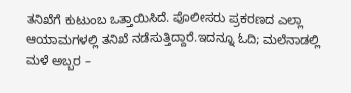ತನಿಖೆಗೆ ಕುಟುಂಬ ಒತ್ತಾಯಿಸಿದೆ. ಪೊಲೀಸರು ಪ್ರಕರಣದ ಎಲ್ಲಾ ಆಯಾಮಗಳಲ್ಲಿ ತನಿಖೆ ನಡೆಸುತ್ತಿದ್ದಾರೆ.ಇದನ್ನೂ ಓದಿ; ಮಲೆನಾಡಲ್ಲಿ ಮಳೆ ಅಬ್ಬರ –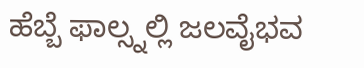ಹೆಬ್ಬೆ ಫಾಲ್ಸ್ನಲ್ಲಿ ಜಲವೈಭವ